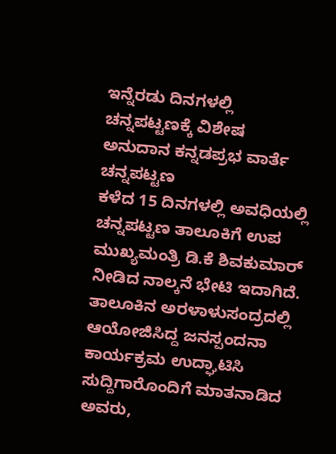ಇನ್ನೆರಡು ದಿನಗಳಲ್ಲಿ ಚನ್ನಪಟ್ಟಣಕ್ಕೆ ವಿಶೇಷ ಅನುದಾನ ಕನ್ನಡಪ್ರಭ ವಾರ್ತೆ ಚನ್ನಪಟ್ಟಣ
ಕಳೆದ 15 ದಿನಗಳಲ್ಲಿ ಅವಧಿಯಲ್ಲಿ ಚನ್ನಪಟ್ಟಣ ತಾಲೂಕಿಗೆ ಉಪ ಮುಖ್ಯಮಂತ್ರಿ ಡಿ.ಕೆ ಶಿವಕುಮಾರ್ ನೀಡಿದ ನಾಲ್ಕನೆ ಭೇಟಿ ಇದಾಗಿದೆ. ತಾಲೂಕಿನ ಅರಳಾಳುಸಂದ್ರದಲ್ಲಿ ಆಯೋಜಿಸಿದ್ದ ಜನಸ್ಪಂದನಾ ಕಾರ್ಯಕ್ರಮ ಉದ್ಘಾಟಿಸಿ ಸುದ್ದಿಗಾರೊಂದಿಗೆ ಮಾತನಾಡಿದ ಅವರು,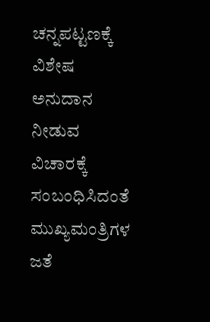ಚನ್ನಪಟ್ಟಣಕ್ಕೆ ವಿಶೇಷ ಅನುದಾನ ನೀಡುವ ವಿಚಾರಕ್ಕೆ ಸಂಬಂಧಿಸಿದಂತೆ ಮುಖ್ಯಮಂತ್ರಿಗಳ ಜತೆ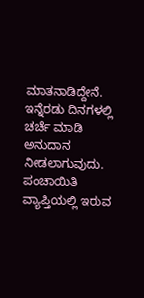ಮಾತನಾಡಿದ್ದೇನೆ. ಇನ್ನೆರಡು ದಿನಗಳಲ್ಲಿ ಚರ್ಚೆ ಮಾಡಿ ಅನುದಾನ ನೀಡಲಾಗುವುದು. ಪಂಚಾಯಿತಿ ವ್ಯಾಪ್ತಿಯಲ್ಲಿ ಇರುವ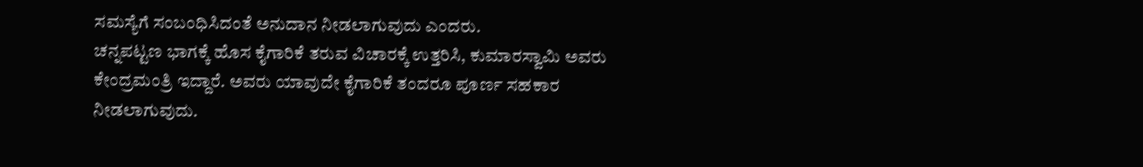ಸಮಸ್ಯೆಗೆ ಸಂಬಂಧಿಸಿದಂತೆ ಅನುದಾನ ನೀಡಲಾಗುವುದು ಎಂದರು.
ಚನ್ನಪಟ್ಟಣ ಭಾಗಕ್ಕೆ ಹೊಸ ಕೈಗಾರಿಕೆ ತರುವ ವಿಚಾರಕ್ಕೆ ಉತ್ತರಿಸಿ, ಕುಮಾರಸ್ವಾಮಿ ಅವರು ಕೇಂದ್ರಮಂತ್ರಿ ಇದ್ದಾರೆ. ಅವರು ಯಾವುದೇ ಕೈಗಾರಿಕೆ ತಂದರೂ ಪೂರ್ಣ ಸಹಕಾರ ನೀಡಲಾಗುವುದು.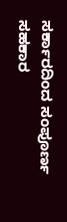ಸರ್ಕಾರದಿಂದ ಸಂಪೂರ್ಣ ಸಹಕಾರ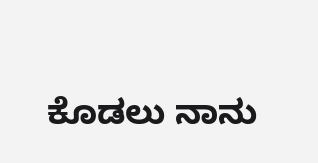ಕೊಡಲು ನಾನು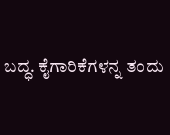ಬದ್ಧ. ಕೈಗಾರಿಕೆಗಳನ್ನ ತಂದು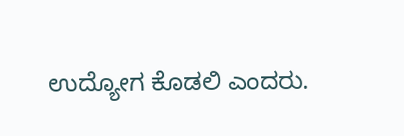ಉದ್ಯೋಗ ಕೊಡಲಿ ಎಂದರು.